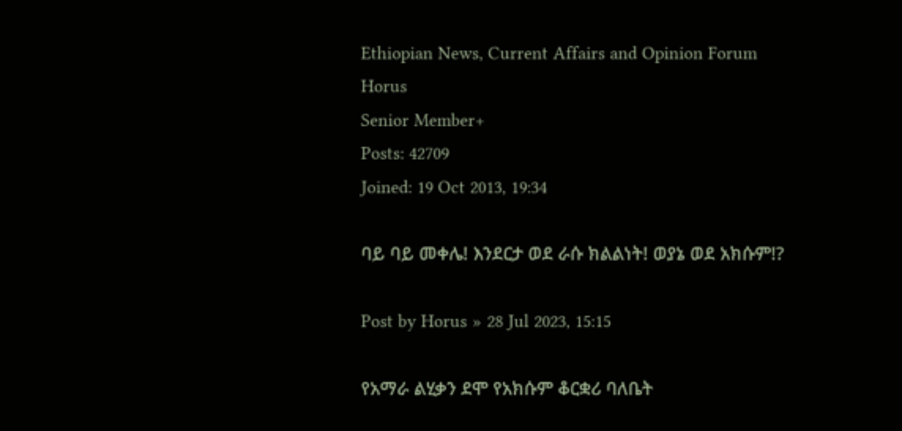Ethiopian News, Current Affairs and Opinion Forum
Horus
Senior Member+
Posts: 42709
Joined: 19 Oct 2013, 19:34

ባይ ባይ መቀሌ! እንደርታ ወደ ራሱ ክልልነት! ወያኔ ወደ አክሱም!?

Post by Horus » 28 Jul 2023, 15:15

የአማራ ልሂቃን ደሞ የአክሱም ቆርቋሪ ባለቤት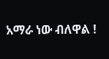አማራ ነው ብለዋል !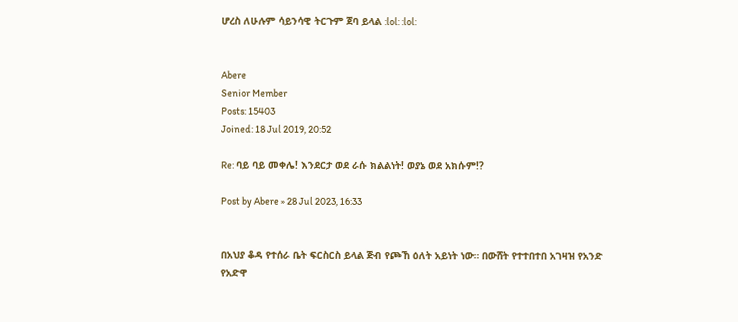ሆረስ ለሁሉም ሳይንሳዊ ትርጉም ጀባ ይላል :lol: :lol:


Abere
Senior Member
Posts: 15403
Joined: 18 Jul 2019, 20:52

Re: ባይ ባይ መቀሌ! እንደርታ ወደ ራሱ ክልልነት! ወያኔ ወደ አክሱም!?

Post by Abere » 28 Jul 2023, 16:33


በአህያ ቆዳ የተሰራ ቤት ፍርስርስ ይላል ጅብ የጮኸ ዕለት አይነት ነው። በውሸት የተተበተበ አገዛዝ የአንድ የአድዋ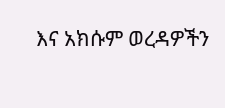እና አክሱም ወረዳዎችን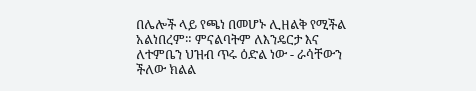በሌሎች ላይ የጫነ በመሆኑ ሊዘልቅ የሚችል አልነበረም። ምናልባትም ለእንዴርታ እና ለተምቤን ህዝብ ጥሩ ዕድል ነው - ራሳቸውን ችለው ክልል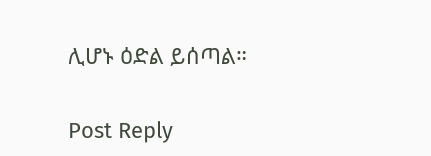ሊሆኑ ዕድል ይሰጣል።

Post Reply